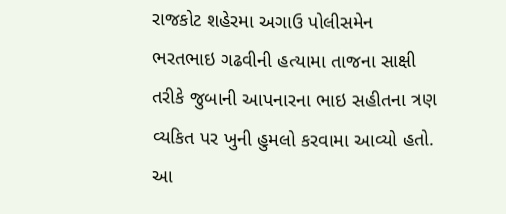રાજકોટ શહેરમા અગાઉ પોલીસમેન ભરતભાઇ ગઢવીની હત્યામા તાજના સાક્ષી તરીકે જુબાની આપનારના ભાઇ સહીતના ત્રણ વ્યકિત પર ખુની હુમલો કરવામા આવ્યો હતો. આ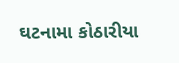ઘટનામા કોઠારીયા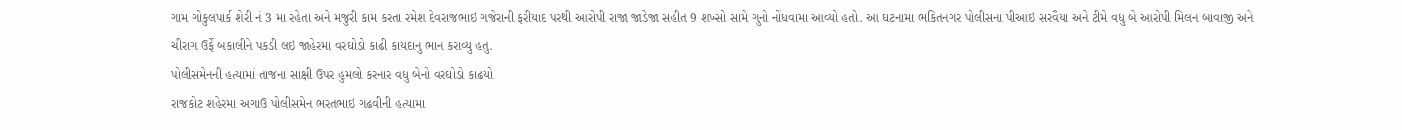ગામ ગોકુલપાર્ક શેરી નં 3 મા રહેતા અને મજુરી કામ કરતા રમેશ દેવરાજભાઇ ગજેરાની ફરીયાદ પરથી આરોપી રાજા જાડેજા સહીત 9 શખ્સો સામે ગુનો નોંધવામા આવ્યો હતો. આ ઘટનામા ભકિતનગર પોલીસના પીઆઇ સરવૈયા અને ટીમે વધુ બે આરોપી મિલન બાવાજી અને ચીરાગ ઉર્ફે બકાલીને પકડી લઇ જાહેરમા વરઘોડો કાઢી કાયદાનુ ભાન કરાવ્યુ હતુ.
પોલીસમેનની હત્યામાં તાજના સાક્ષી ઉપર હુમલો કરનાર વધુ બેનો વરઘોડો કાઢયો
રાજકોટ શહેરમા અગાઉ પોલીસમેન ભરતભાઇ ગઢવીની હત્યામા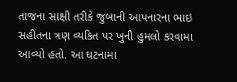તાજના સાક્ષી તરીકે જુબાની આપનારના ભાઇ સહીતના ત્રણ વ્યકિત પર ખુની હુમલો કરવામા આવ્યો હતો. આ ઘટનામા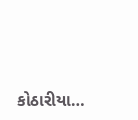કોઠારીયા…